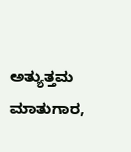ಅತ್ಯುತ್ತಮ ಮಾತುಗಾರ,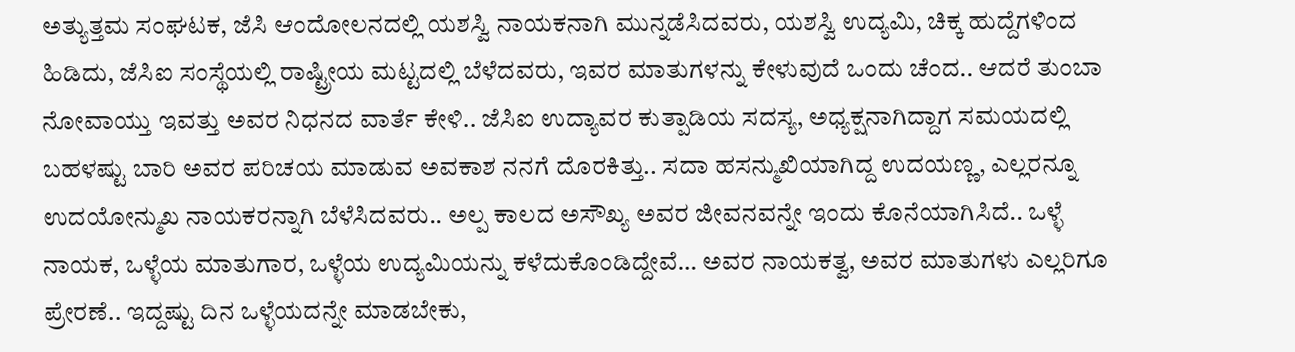ಅತ್ಯುತ್ತಮ ಸಂಘಟಕ, ಜೆಸಿ ಆಂದೋಲನದಲ್ಲಿ ಯಶಸ್ವಿ ನಾಯಕನಾಗಿ ಮುನ್ನಡೆಸಿದವರು, ಯಶಸ್ವಿ ಉದ್ಯಮಿ, ಚಿಕ್ಕ ಹುದ್ದೆಗಳಿಂದ ಹಿಡಿದು, ಜೆಸಿಐ ಸಂಸ್ಥೆಯಲ್ಲಿ ರಾಷ್ಟ್ರೀಯ ಮಟ್ಟದಲ್ಲಿ ಬೆಳೆದವರು, ಇವರ ಮಾತುಗಳನ್ನು ಕೇಳುವುದೆ ಒಂದು ಚೆಂದ.. ಆದರೆ ತುಂಬಾ ನೋವಾಯ್ತು ಇವತ್ತು ಅವರ ನಿಧನದ ವಾರ್ತೆ ಕೇಳಿ.. ಜೆಸಿಐ ಉದ್ಯಾವರ ಕುತ್ಪಾಡಿಯ ಸದಸ್ಯ, ಅಧ್ಯಕ್ಷನಾಗಿದ್ದಾಗ ಸಮಯದಲ್ಲಿ ಬಹಳಷ್ಟು ಬಾರಿ ಅವರ ಪರಿಚಯ ಮಾಡುವ ಅವಕಾಶ ನನಗೆ ದೊರಕಿತ್ತು.. ಸದಾ ಹಸನ್ಮುಖಿಯಾಗಿದ್ದ ಉದಯಣ್ಣ, ಎಲ್ಲರನ್ನೂ ಉದಯೋನ್ಮುಖ ನಾಯಕರನ್ನಾಗಿ ಬೆಳೆಸಿದವರು.. ಅಲ್ಪ ಕಾಲದ ಅಸೌಖ್ಯ ಅವರ ಜೀವನವನ್ನೇ ಇಂದು ಕೊನೆಯಾಗಿಸಿದೆ.. ಒಳ್ಳೆ ನಾಯಕ, ಒಳ್ಳೆಯ ಮಾತುಗಾರ, ಒಳ್ಳೆಯ ಉದ್ಯಮಿಯನ್ನು ಕಳೆದುಕೊಂಡಿದ್ದೇವೆ… ಅವರ ನಾಯಕತ್ವ, ಅವರ ಮಾತುಗಳು ಎಲ್ಲರಿಗೂ ಪ್ರೇರಣೆ.. ಇದ್ದಷ್ಟು ದಿನ ಒಳ್ಳೆಯದನ್ನೇ ಮಾಡಬೇಕು,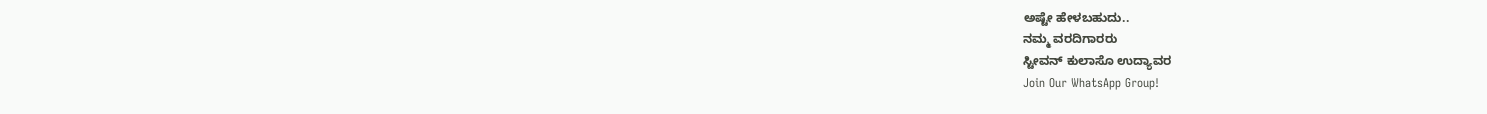ಅಷ್ಟೇ ಹೇಳಬಹುದು..
ನಮ್ಮ ವರದಿಗಾರರು
ಸ್ಟೀವನ್ ಕುಲಾಸೊ ಉದ್ಯಾವರ
Join Our WhatsApp Group!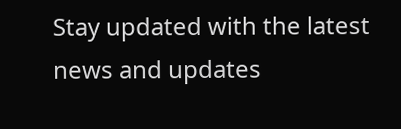Stay updated with the latest news and updates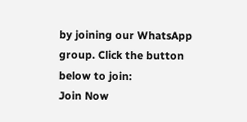by joining our WhatsApp group. Click the button below to join:
Join Now